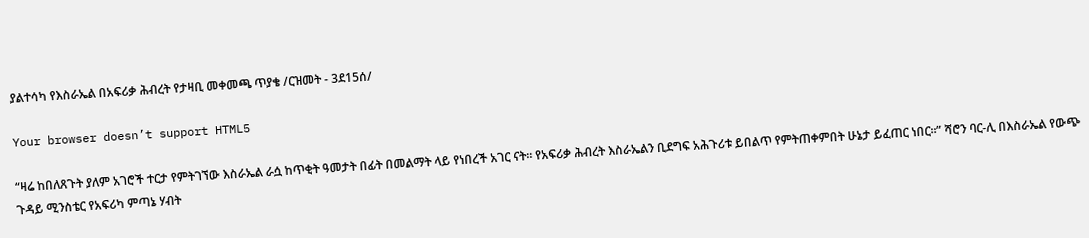ያልተሳካ የእስራኤል በአፍሪቃ ሕብረት የታዛቢ መቀመጫ ጥያቄ /ርዝመት - 3ደ15ሰ/

Your browser doesn’t support HTML5

“ዛሬ ከበለጸጉት ያለም አገሮች ተርታ የምትገኘው እስራኤል ራሷ ከጥቂት ዓመታት በፊት በመልማት ላይ የነበረች አገር ናት። የአፍሪቃ ሕብረት እስራኤልን ቢደግፍ አሕጉሪቱ ይበልጥ የምትጠቀምበት ሁኔታ ይፈጠር ነበር።” ሻሮን ባር-ሊ በእስራኤል የውጭ ጉዳይ ሚንስቴር የአፍሪካ ምጣኔ ሃብት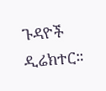ጉዳዮች ዲሬክተር።